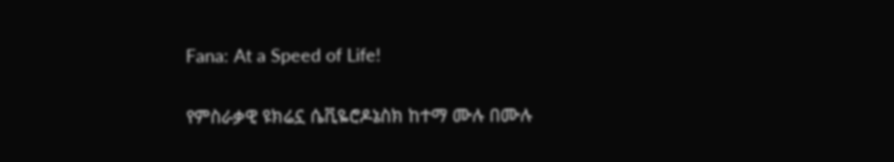Fana: At a Speed of Life!

የምስራቃዊ ዩክሬኗ ሴቪዬሮዶኔስክ ከተማ ሙሉ በሙሉ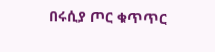በሩሲያ ጦር ቁጥጥር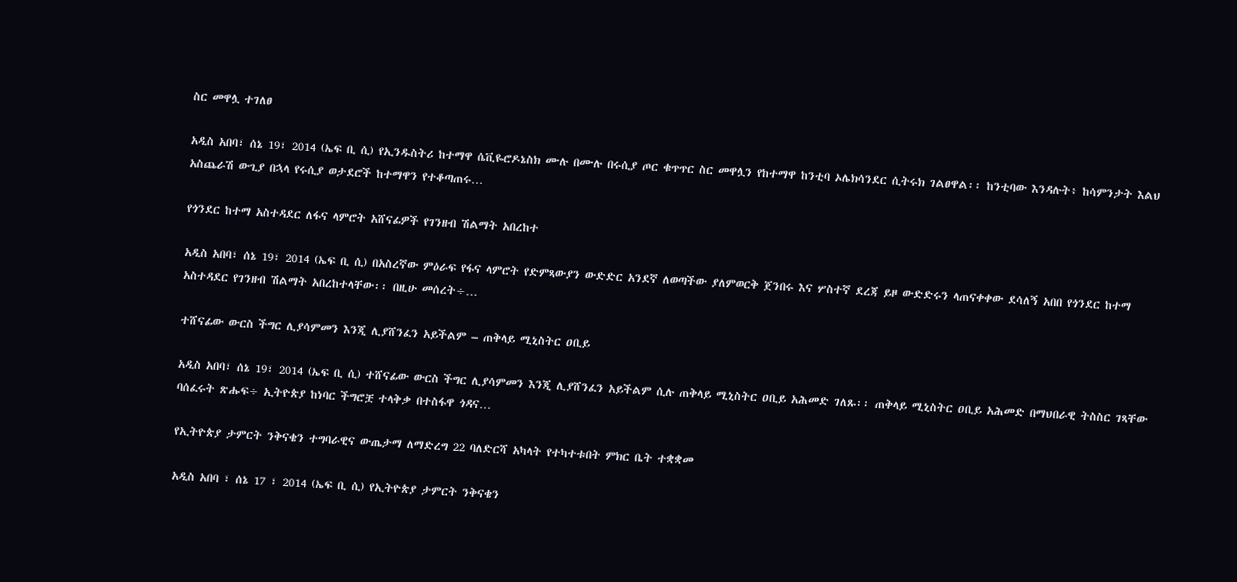ስር መዋሏ ተገለፀ

አዲስ አበባ፣ ሰኔ 19፣ 2014 (ኤፍ ቢ ሲ) የኢንዱስትሪ ከተማዋ ሴቪዬሮዶኔስክ ሙሉ በሙሉ በሩሲያ ጦር ቁጥጥር ስር መዋሏን የከተማዋ ከንቲባ ኦሌክሳንደር ሲትሩክ ገልፀዋል፡፡ ከንቲባው እንዳሉት፥ ከሳምንታት እልህ አስጨራሽ ውጊያ በኋላ የሩሲያ ወታደሮች ከተማዋን የተቆጣጠሩ…

የጎንደር ከተማ አስተዳደር ለፋና ላምሮት አሸናፊዎች የገንዘብ ሽልማት አበረከተ

አዲስ አበባ፣ ሰኔ 19፣ 2014 (ኤፍ ቢ ሲ) በአስረኛው ምዕራፍ የፋና ላምሮት የድምጻውያን ውድድር አንደኛ ለወጣችው ያለምወርቅ ጀንበሩ እና ሦስተኛ ደረጃ ይዞ ውድድሩን ላጠናቀቀው ደሳለኝ አበበ የጎንደር ከተማ አስተዳደር የገንዘብ ሽልማት አበረከተላቸው፡፡ በዚሁ መሰረት÷…

ተሸናፊው ውርስ ችግር ሊያሳምመን እንጂ ሊያሸንፈን አይችልም – ጠቅላይ ሚኒስትር ዐቢይ

አዲስ አበባ፣ ሰኔ 19፣ 2014 (ኤፍ ቢ ሲ) ተሸናፊው ውርስ ችግር ሊያሳምመን እንጂ ሊያሸንፈን አይችልም ሲሉ ጠቅላይ ሚኒስትር ዐቢይ አሕመድ ገለጹ፡፡ ጠቅላይ ሚኒስትር ዐቢይ አሕመድ በማህበራዊ ትስስር ገጻቸው ባሰፈሩት ጽሑፍ÷ ኢትዮጵያ ከነባር ችግሮቿ ተላቅቃ በተስፋዋ ጎዳና…

የኢትዮጵያ ታምርት ንቅናቄን ተግባራዊና ውጤታማ ለማድረግ 22 ባለድርሻ አካላት የተካተቱበት ምክር ቤት ተቋቋመ

አዲስ አበባ ፣ ሰኔ 17 ፣ 2014 (ኤፍ ቢ ሲ) የኢትዮጵያ ታምርት ንቅናቄን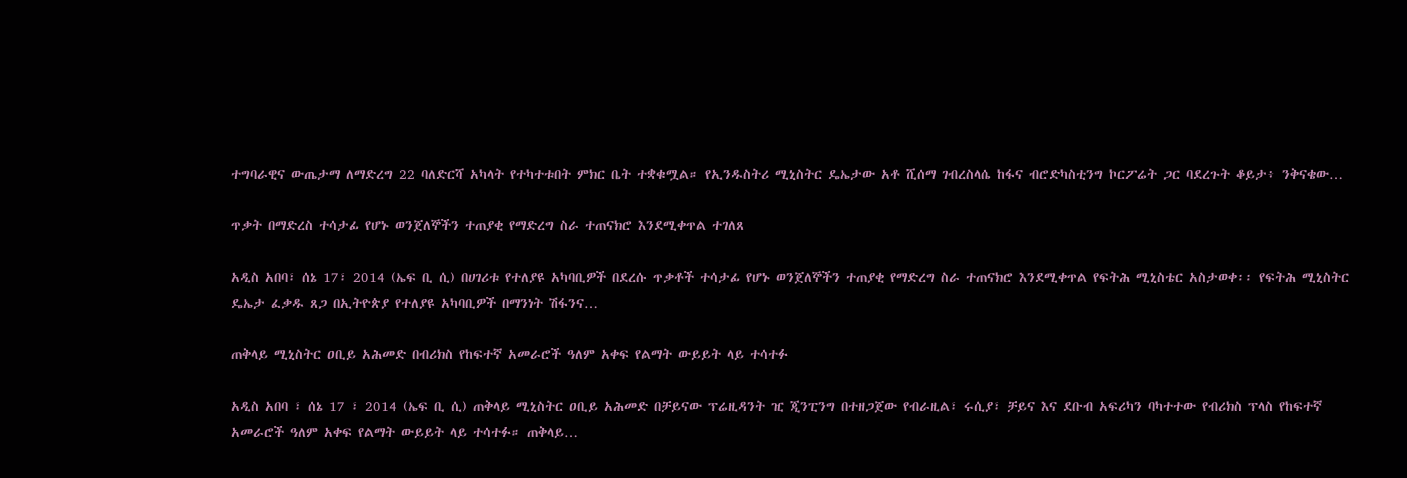ተግባራዊና ውጤታማ ለማድረግ 22 ባለድርሻ አካላት የተካተቱበት ምክር ቤት ተቋቁሟል። የኢንዱስትሪ ሚኒስትር ዴኤታው አቶ ሺሰማ ገብረስላሴ ከፋና ብሮድካስቲንግ ኮርፖሬት ጋር ባደረጉት ቆይታ፥ ንቅናቄው…

ጥቃት በማድረስ ተሳታፊ የሆኑ ወንጀለኞችን ተጠያቂ የማድረግ ስራ ተጠናክሮ እንደሚቀጥል ተገለጸ

አዲስ አበባ፣ ሰኔ 17፣ 2014 (ኤፍ ቢ ሲ) በሀገሪቱ የተለያዩ አካባቢዎች በደረሱ ጥቃቶች ተሳታፊ የሆኑ ወንጀለኞችን ተጠያቂ የማድረግ ስራ ተጠናክሮ እንደሚቀጥል የፍትሕ ሚኒስቴር አስታወቀ፡፡ የፍትሕ ሚኒስትር ዴኤታ ፈቃዱ ጸጋ በኢትዮጵያ የተለያዩ አካባቢዎች በማንነት ሽፋንና…

ጠቅላይ ሚኒስትር ዐቢይ አሕመድ በብሪክስ የከፍተኛ አመራሮች ዓለም አቀፍ የልማት ውይይት ላይ ተሳተፉ

አዲስ አበባ ፣ ሰኔ 17 ፣ 2014 (ኤፍ ቢ ሲ) ጠቅላይ ሚኒስትር ዐቢይ አሕመድ በቻይናው ፕሬዚዳንት ዢ ጂንፒንግ በተዘጋጀው የብራዚል፣ ሩሲያ፣ ቻይና እና ደቡብ አፍሪካን ባካተተው የብሪክስ ፕላስ የከፍተኛ አመራሮች ዓለም አቀፍ የልማት ውይይት ላይ ተሳተፉ። ጠቅላይ…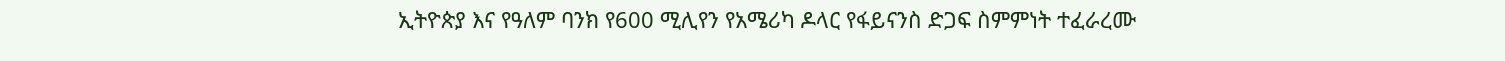ኢትዮጵያ እና የዓለም ባንክ የ600 ሚሊየን የአሜሪካ ዶላር የፋይናንስ ድጋፍ ስምምነት ተፈራረሙ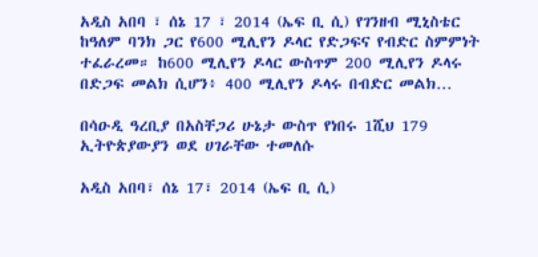አዲስ አበባ ፣ ሰኔ 17 ፣ 2014 (ኤፍ ቢ ሲ) የገንዘብ ሚኒስቴር ከዓለም ባንክ ጋር የ600 ሚሊየን ዶላር የድጋፍና የብድር ስምምነት ተፈራረመ። ከ600 ሚሊየን ዶላር ውስጥም 200 ሚሊየን ዶላሩ በድጋፍ መልክ ሲሆን፥ 400 ሚሊየን ዶላሩ በብድር መልክ…

በሳዑዲ ዓረቢያ በአስቸጋሪ ሁኔታ ውስጥ የነበሩ 1ሺህ 179 ኢትዮጵያውያን ወደ ሀገራቸው ተመለሱ

አዲስ አበባ፣ ሰኔ 17፣ 2014 (ኤፍ ቢ ሲ)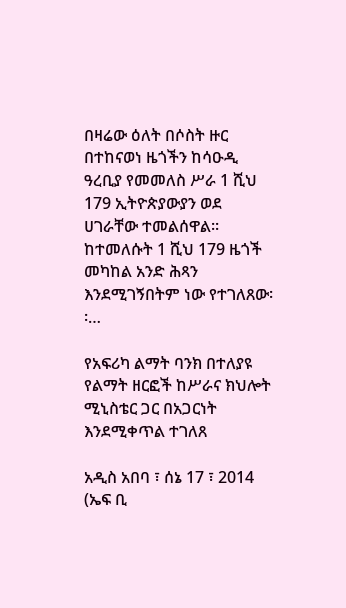በዛሬው ዕለት በሶስት ዙር በተከናወነ ዜጎችን ከሳዑዲ ዓረቢያ የመመለስ ሥራ 1 ሺህ 179 ኢትዮጵያውያን ወደ ሀገራቸው ተመልሰዋል፡፡ ከተመለሱት 1 ሺህ 179 ዜጎች መካከል አንድ ሕጻን እንደሚገኝበትም ነው የተገለጸው፡፡…

የአፍሪካ ልማት ባንክ በተለያዩ የልማት ዘርፎች ከሥራና ክህሎት ሚኒስቴር ጋር በአጋርነት እንደሚቀጥል ተገለጸ

አዲስ አበባ ፣ ሰኔ 17 ፣ 2014 (ኤፍ ቢ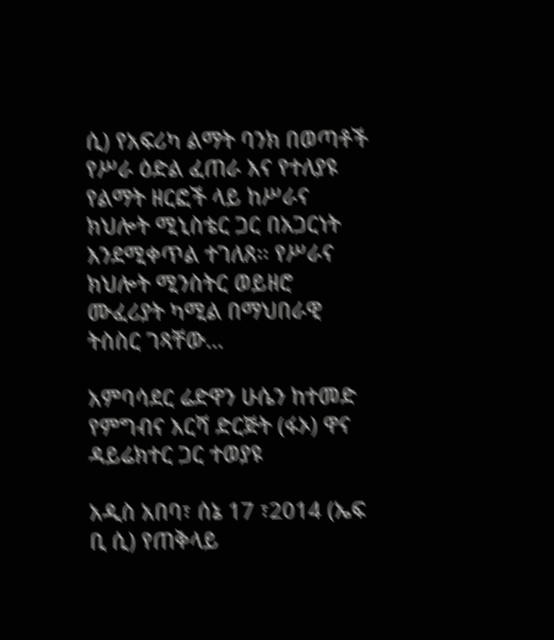ሲ) የአፍሪካ ልማት ባንክ በወጣቶች የሥራ ዕድል ፈጠራ እና የተለያዩ የልማት ዘርፎች ላይ ከሥራና ክህሎት ሚኒስቴር ጋር በአጋርነት እንደሚቀጥል ተገለጸ፡፡ የሥራና ክህሎት ሚንስትር ወይዘሮ ሙፈሪያት ካሚል በማህበራዊ ትስስር ገጻቸው…

አምባሳደር ሬድዋን ሁሴን ከተመድ የምግብና እርሻ ድርጅት (ፋኦ) ዋና ዳይሬክተር ጋር ተወያዩ

አዲስ አበባ፣ ሰኔ 17 ፣2014 (ኤፍ ቢ ሲ) የጠቅላይ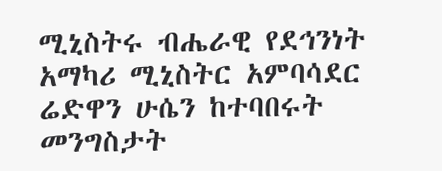ሚኒስትሩ ብሔራዊ የደኅንነት አማካሪ ሚኒስትር አምባሳደር ሬድዋን ሁሴን ከተባበሩት መንግስታት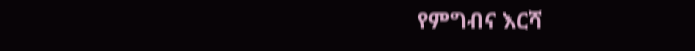የምግብና እርሻ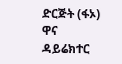ድርጅት (ፋኦ) ዋና ዳይሬክተር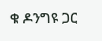ቁ ዶንግዩ ጋር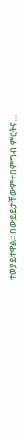ተወያይተዋል፡፡ በውይይታቸውም÷በምግብ ምርትና…